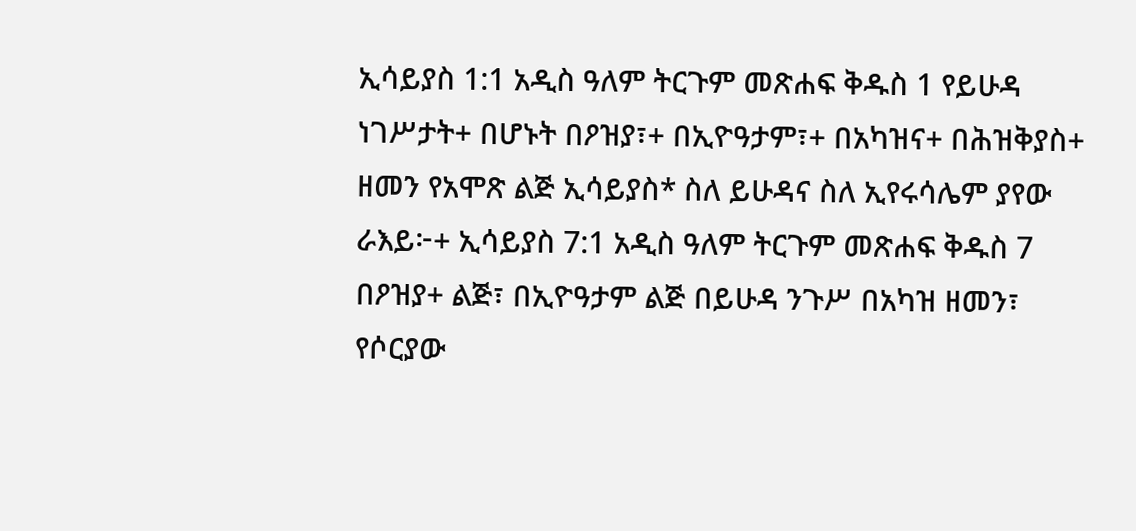ኢሳይያስ 1:1 አዲስ ዓለም ትርጉም መጽሐፍ ቅዱስ 1 የይሁዳ ነገሥታት+ በሆኑት በዖዝያ፣+ በኢዮዓታም፣+ በአካዝና+ በሕዝቅያስ+ ዘመን የአሞጽ ልጅ ኢሳይያስ* ስለ ይሁዳና ስለ ኢየሩሳሌም ያየው ራእይ፦+ ኢሳይያስ 7:1 አዲስ ዓለም ትርጉም መጽሐፍ ቅዱስ 7 በዖዝያ+ ልጅ፣ በኢዮዓታም ልጅ በይሁዳ ንጉሥ በአካዝ ዘመን፣ የሶርያው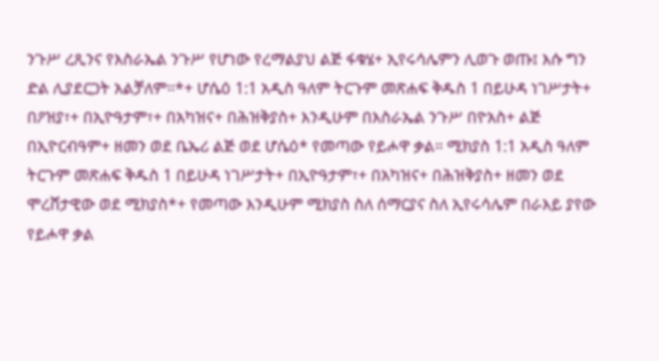ንጉሥ ረጺንና የእስራኤል ንጉሥ የሆነው የረማልያህ ልጅ ፋቁሄ+ ኢየሩሳሌምን ሊወጉ ወጡ፤ እሱ ግን ድል ሊያደርጋት አልቻለም።*+ ሆሴዕ 1:1 አዲስ ዓለም ትርጉም መጽሐፍ ቅዱስ 1 በይሁዳ ነገሥታት+ በዖዝያ፣+ በኢዮዓታም፣+ በአካዝና+ በሕዝቅያስ+ እንዲሁም በእስራኤል ንጉሥ በዮአስ+ ልጅ በኢዮርብዓም+ ዘመን ወደ ቤኤሪ ልጅ ወደ ሆሴዕ* የመጣው የይሖዋ ቃል። ሚክያስ 1:1 አዲስ ዓለም ትርጉም መጽሐፍ ቅዱስ 1 በይሁዳ ነገሥታት+ በኢዮዓታም፣+ በአካዝና+ በሕዝቅያስ+ ዘመን ወደ ሞረሸታዊው ወደ ሚክያስ*+ የመጣው እንዲሁም ሚክያስ ስለ ሰማርያና ስለ ኢየሩሳሌም በራእይ ያየው የይሖዋ ቃል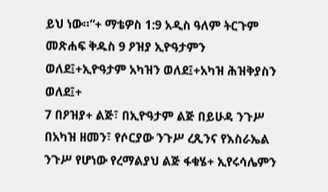ይህ ነው።”+ ማቴዎስ 1:9 አዲስ ዓለም ትርጉም መጽሐፍ ቅዱስ 9 ዖዝያ ኢዮዓታምን ወለደ፤+ኢዮዓታም አካዝን ወለደ፤+አካዝ ሕዝቅያስን ወለደ፤+
7 በዖዝያ+ ልጅ፣ በኢዮዓታም ልጅ በይሁዳ ንጉሥ በአካዝ ዘመን፣ የሶርያው ንጉሥ ረጺንና የእስራኤል ንጉሥ የሆነው የረማልያህ ልጅ ፋቁሄ+ ኢየሩሳሌምን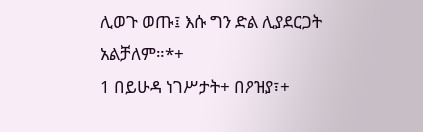ሊወጉ ወጡ፤ እሱ ግን ድል ሊያደርጋት አልቻለም።*+
1 በይሁዳ ነገሥታት+ በዖዝያ፣+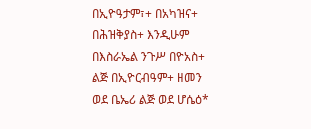በኢዮዓታም፣+ በአካዝና+ በሕዝቅያስ+ እንዲሁም በእስራኤል ንጉሥ በዮአስ+ ልጅ በኢዮርብዓም+ ዘመን ወደ ቤኤሪ ልጅ ወደ ሆሴዕ*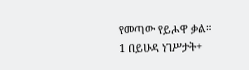የመጣው የይሖዋ ቃል።
1 በይሁዳ ነገሥታት+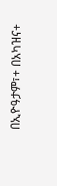በኢዮዓታም፣+ በአካዝና+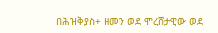በሕዝቅያስ+ ዘመን ወደ ሞረሸታዊው ወደ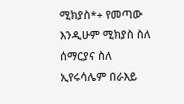ሚክያስ*+ የመጣው እንዲሁም ሚክያስ ስለ ሰማርያና ስለ ኢየሩሳሌም በራእይ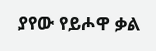ያየው የይሖዋ ቃል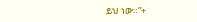ይህ ነው።”+